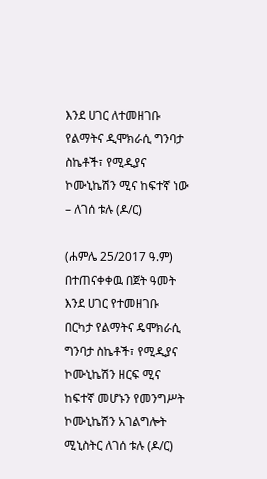እንደ ሀገር ለተመዘገቡ የልማትና ዲሞክራሲ ግንባታ ስኬቶች፣ የሚዲያና ኮሙኒኬሽን ሚና ከፍተኛ ነው – ለገሰ ቱሉ (ዶ/ር)

(ሐምሌ 25/2017 ዓ.ም) በተጠናቀቀዉ በጀት ዓመት እንደ ሀገር የተመዘገቡ በርካታ የልማትና ዴሞክራሲ ግንባታ ስኬቶች፣ የሚዲያና ኮሙኒኬሽን ዘርፍ ሚና ከፍተኛ መሆኑን የመንግሥት ኮሙኒኬሽን አገልግሎት ሚኒስትር ለገሰ ቱሉ (ዶ/ር)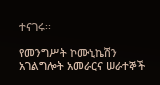ተናገሩ፡፡

የመንግሥት ኮሙኒኬሽን አገልግሎት አመራርና ሠራተኞች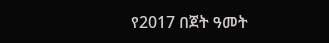የ2017 በጀት ዓመት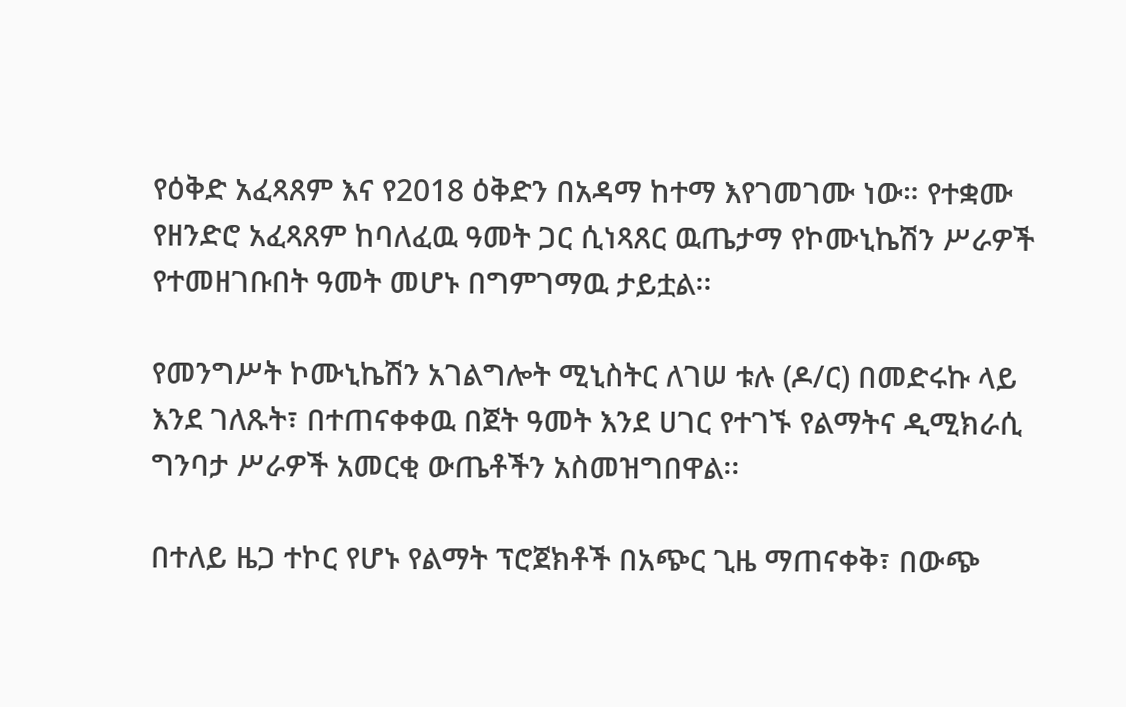የዕቅድ አፈጻጸም እና የ2018 ዕቅድን በአዳማ ከተማ እየገመገሙ ነው። የተቋሙ የዘንድሮ አፈጻጸም ከባለፈዉ ዓመት ጋር ሲነጻጸር ዉጤታማ የኮሙኒኬሽን ሥራዎች የተመዘገቡበት ዓመት መሆኑ በግምገማዉ ታይቷል፡፡

የመንግሥት ኮሙኒኬሽን አገልግሎት ሚኒስትር ለገሠ ቱሉ (ዶ/ር) በመድሩኩ ላይ እንደ ገለጹት፣ በተጠናቀቀዉ በጀት ዓመት እንደ ሀገር የተገኙ የልማትና ዲሚክራሲ ግንባታ ሥራዎች አመርቂ ውጤቶችን አስመዝግበዋል፡፡

በተለይ ዜጋ ተኮር የሆኑ የልማት ፕሮጀክቶች በአጭር ጊዜ ማጠናቀቅ፣ በውጭ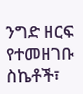ንግድ ዘርፍ የተመዘገቡ ስኬቶች፣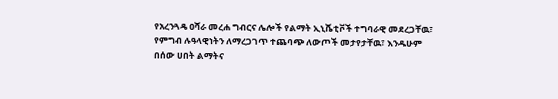የአረንጓዴ ዐሻራ መረሐ ግብርና ሌሎች የልማት ኢኒሼቲቮች ተግባራዊ መደረጋቸዉ፣ የምግብ ሉዓላዊነትን ለማረጋገጥ ተጨባጭ ለውጦች መታየታቸዉ፣ እንዱሁም በሰው ሀበት ልማትና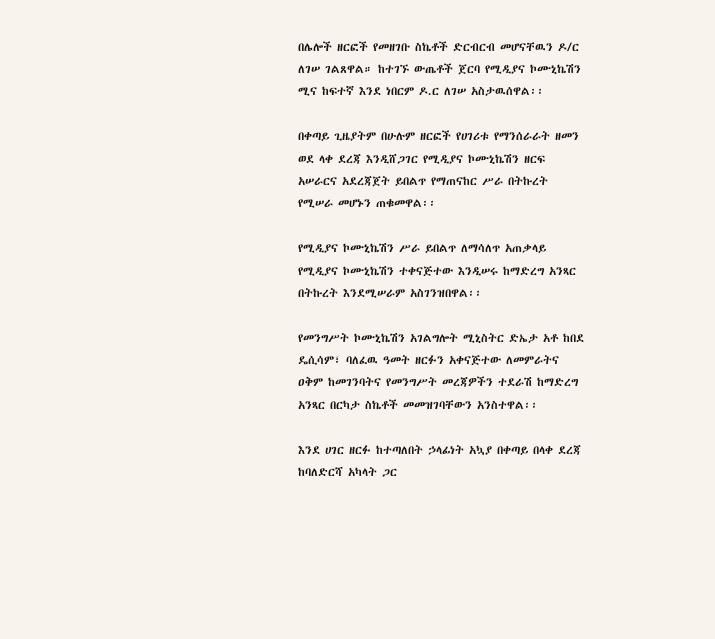በሌሎች ዘርፎች የመዘገቡ ስኬቶች ድርብርብ መሆናቸዉን ዶ/ር ለገሠ ገልጸዋል። ከተገኙ ውጤቶች ጀርባ የሚዲያና ኮሙኒኬሽን ሚና ከፍተኛ እንደ ነበርም ዶ.ር ለገሠ አስታዉሰዋል፡፡

በቀጣይ ጊዜያትም በሁሉም ዘርፎች የሀገሪቱ የማንሰራራት ዘመን ወደ ላቀ ደረጃ እንዲሸጋገር የሚዲያና ኮሙኒኬሽን ዘርፍ አሠራርና አደረጃጀት ይበልጥ የማጠናከር ሥራ በትኩረት የሚሠራ መሆኑን ጠቁመዋል፡፡

የሚዲያና ኮሙኒኬሽን ሥራ ይበልጥ ለማሳለጥ አጠቃላይ የሚዲያና ኮሙኒኬሽን ተቀናጅተው እንዲሠሩ ከማድረግ አንጻር በትኩረት እንደሚሠራም አስገንዝበዋል፡፡

የመንግሥት ኮሙኒኬሽን አገልግሎት ሚኒስትር ድኤታ አቶ ከበደ ዴሲሳም፣ ባለፈዉ ዓመት ዘርፉን አቀናጅተው ለመምራትና ዐቅም ከመገንባትና የመንግሥት መረጃዎችን ተደራሽ ከማድረግ አንጻር በርካታ ስኬቶች መመዝገባቸውን አንስተዋል፡፡

እንደ ሀገር ዘርፉ ከተጣለበት ኃላፊነት አኳያ በቀጣይ በላቀ ደረጃ ከባለድርሻ አካላት ጋር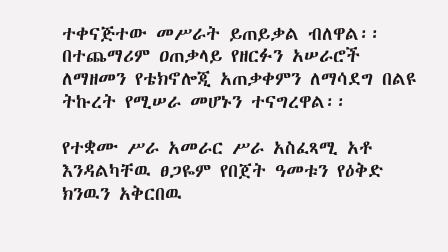ተቀናጅተው መሥራት ይጠይቃል ብለዋል፡፡ በተጨማሪም ዐጠቃላይ የዘርፉን አሠራሮች ለማዘመን የቴክኖሎጂ አጠቃቀምን ለማሳደግ በልዩ ትኩረት የሚሠራ መሆኑን ተናግረዋል፡፡

የተቋሙ ሥራ አመራር ሥራ አስፈጻሚ አቶ እንዳልካቸዉ ፀጋዬም የበጀት ዓመቱን የዕቅድ ክንዉን አቅርበዉ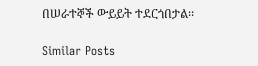በሠራተኞች ውይይት ተደርጎበታል፡፡

Similar Posts